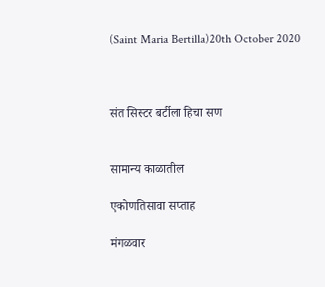(Saint Maria Bertilla)20th October 2020



संत सिस्टर बर्टीला हिचा सण


सामान्य काळातील

एकोणतिसावा सप्ताह

मंगळवार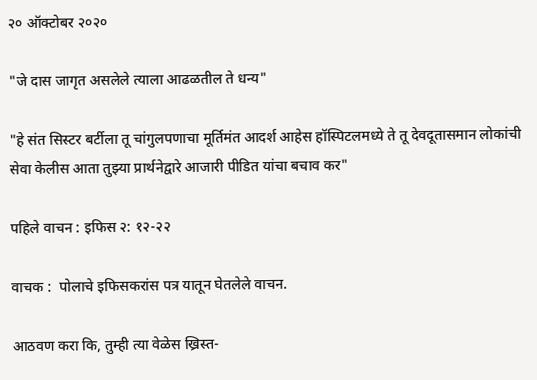२० ऑक्टोबर २०२०

"जे दास जागृत असलेले त्याला आढळतील ते धन्य"

"हे संत सिस्टर बर्टीला तू चांगुलपणाचा मूर्तिमंत आदर्श आहेस हॉस्पिटलमध्ये ते तू देवदूतासमान लोकांची सेवा केलीस आता तुझ्या प्रार्थनेद्वारे आजारी पीडित यांचा बचाव कर"

पहिले वाचन : इफिस २: १२-२२

वाचक :  पोलाचे इफिसकरांस पत्र यातून घेतलेले वाचन.

आठवण करा कि, तुम्ही त्या वेळेस ख्रिस्त-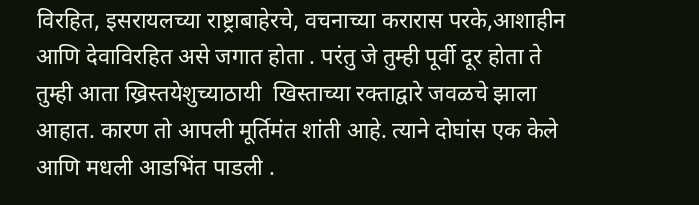विरहित, इसरायलच्या राष्ट्राबाहेरचे, वचनाच्या करारास परके,आशाहीन आणि देवाविरहित असे जगात होता . परंतु जे तुम्ही पूर्वी दूर होता ते तुम्ही आता ख्रिस्तयेशुच्याठायी  खिस्ताच्या रक्‍ताद्वारे जवळचे झाला आहात. कारण तो आपली मूर्तिमंत शांती आहे. त्याने दोघांस एक केले आणि मधली आडभिंत पाडली .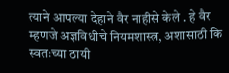त्याने आपल्या देहाने वैर नाहीसे केले . हे वैर म्हणजे अज्ञविधीचे नियमशास्त्र, अशासाठी कि स्वतःच्या ठायी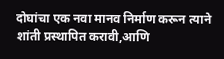दोघांचा एक नवा मानव निर्माण करून त्याने शांती प्रस्थापित करावी,आणि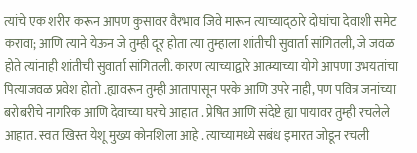त्यांचे एक शरीर करून आपण कुसावर वैरभाव जिवे मारून त्याच्याद्ठारे दोघांचा देवाशी समेट करावा; आणि त्याने येऊन जे तुम्ही दूर होता त्या तुम्हाला शांतीची सुवार्ता सांगितली, जे जवळ होते त्यांनाही शांतीची सुवार्ता सांगितली. कारण त्याच्याद्वारे आत्म्याच्या योगे आपणा उभयतांचा पित्याजवळ प्रवेश होतो .ह्यावरून तुम्ही आतापासून परके आणि उपरे नाही, पण पवित्र जनांच्या बरोबरीचे नागरिक आणि देवाच्या घरचे आहात . प्रेषित आणि संदेष्टे ह्या पायावर तुम्ही रचलेले आहात. स्वत खिस्त येशू मुख्य कोनशिला आहे . त्याच्यामध्ये सबंध इमारत जोडून रचली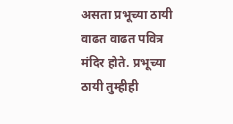असता प्रभूच्या ठायी वाढत वाढत पवित्र मंदिर होते. प्रभूच्या ठायी तुम्हीही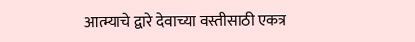आत्म्याचे द्वारे देवाच्या वस्तीसाठी एकत्र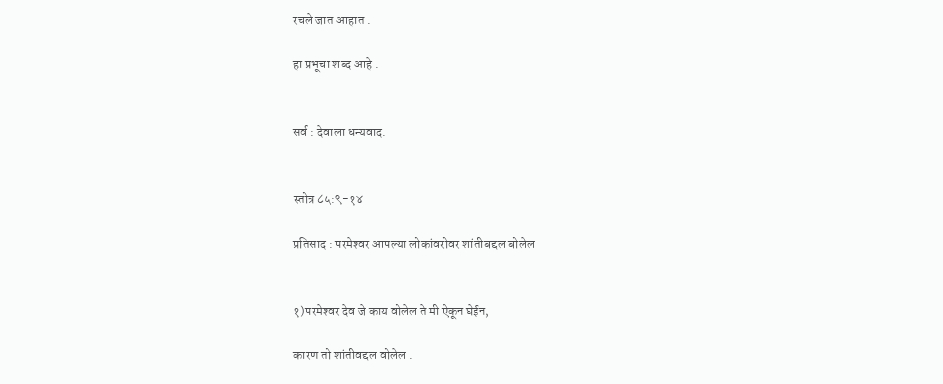रचले जात आहात .

हा प्रभूचा शब्द आहे .


सर्व : देवाला धन्यवाद.


स्तोत्र ८५:९-१४

प्रतिसाद : परमेश्‍वर आपल्या लोकांवरोवर शांतीबद्दल बोलेल


१)परमेश्‍वर देव जे काय वोलेल ते मी ऐकून घेईन,

कारण तो शांतीवद्दल वोलेल .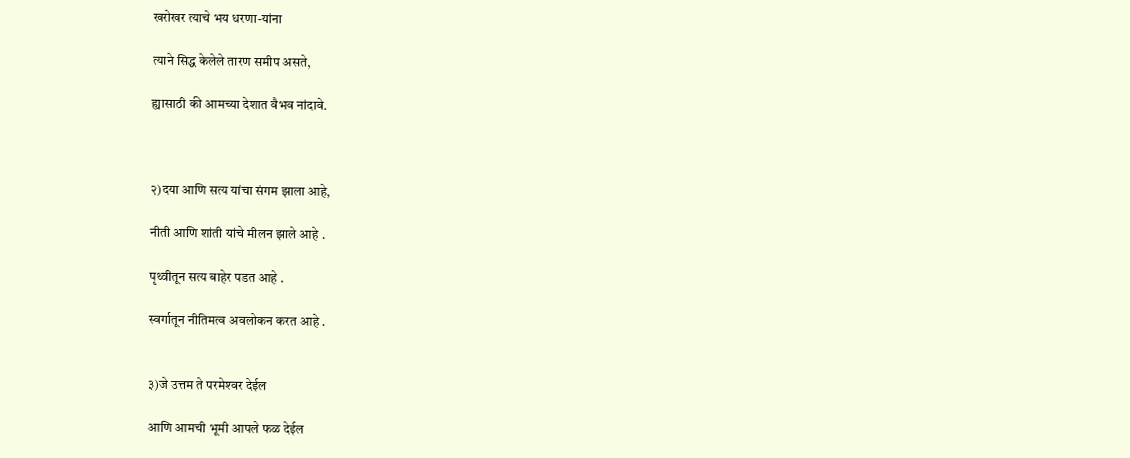खरोखर त्याचे भय धरणा-यांना

त्याने सिद्ध केलेले तारण समीप असते,

ह्यासाठी की आमच्या देशात वैभव नांदावे.



२)दया आणि सत्य यांचा संगम झाला आहे,

नीती आणि शांती यांचे मीलन झाले आहे .

पृथ्वीतून सत्य बाहेर पडत आहे .

स्वर्गातून नीतिमत्व अवलोकन करत आहे .


३)जे उत्तम ते परमेश्‍वर देईल

आणि आमची भूमी आपले फळ देईल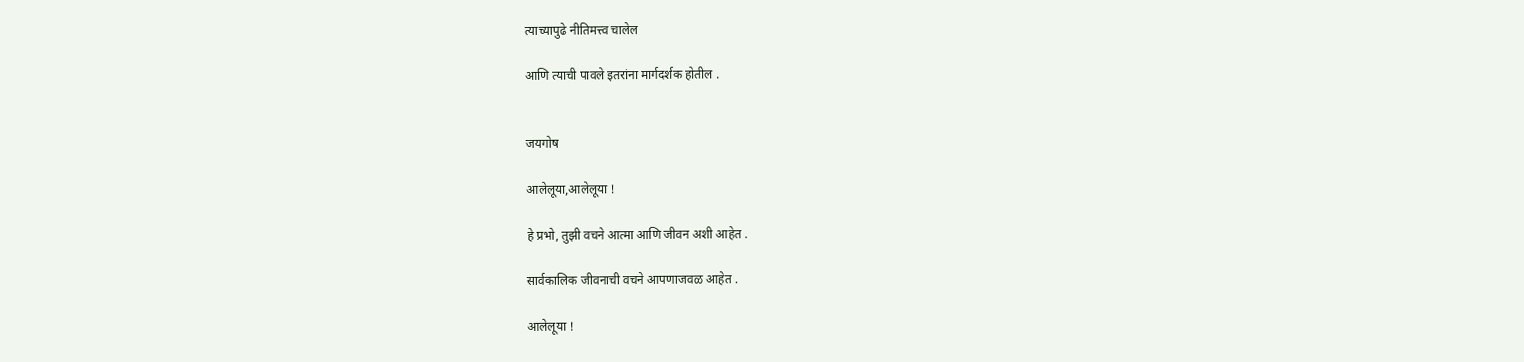त्याच्यापुढे नीतिमत्त्व चालेल

आणि त्याची पावले इतरांना मार्गदर्शक होतील .


जयगोष

आलेलूया,आलेलूया !

हे प्रभो, तुझी वचने आत्मा आणि जीवन अशी आहेत .

सार्वकालिक जीवनाची वचने आपणाजवळ आहेत .

आलेलूया !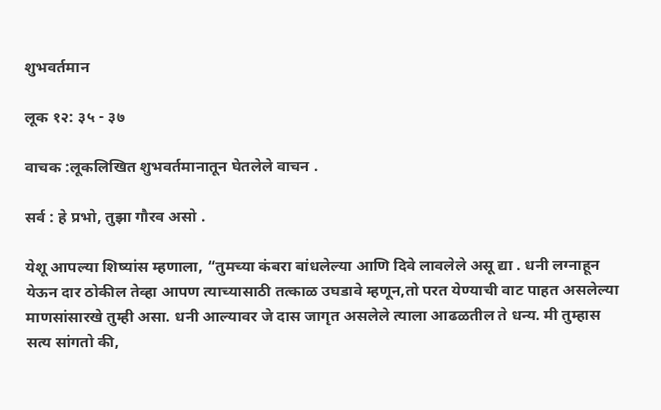शुभवर्तमान

लूक १२: ३५ - ३७

वाचक :लूकलिखित शुभवर्तमानातून घेतलेले वाचन .

सर्व : हे प्रभो, तुझा गौरव असो .

येशू आपल्या शिष्यांस म्हणाला, “तुमच्या कंबरा बांधलेल्या आणि दिवे लावलेले असू द्या . धनी लग्नाहून येऊन दार ठोकील तेव्हा आपण त्याच्यासाठी तत्काळ उघडावे म्हणून,तो परत येण्याची वाट पाहत असलेल्या माणसांसारखे तुम्ही असा. धनी आल्यावर जे दास जागृत असलेले त्याला आढळतील ते धन्य. मी तुम्हास सत्य सांगतो की,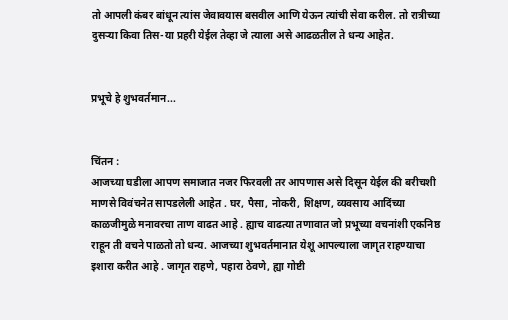तो आपली कंबर बांधून त्यांस जेवावयास बसवील आणि येऊन त्यांची सेवा करील. तो रात्रीच्या दुसऱ्या किवा तिस-या प्रहरी येईल तेव्हा जे त्याला असे आढळतील ते धन्य आहेत.


प्रभूचे हे शुभवर्तमान...


चिंतन :
आजच्या घडीला आपण समाजात नजर फिरवली तर आपणास असे दिसून येईल की बरीचशी माणसे विवंचनेत सापडलेली आहेत . घर, पैसा, नोकरी, शिक्षण, व्यवसाय आदिंच्या काळजीमुळे मनावरचा ताण वाढत आहे . ह्याच वाढत्या तणावात जो प्रभूच्या वचनांशी एकनिष्ठ राहून ती वचने पाळतो तो धन्य. आजच्या शुभवर्तमानात येशू आपल्याला जागृत राहण्याचा इशारा करीत आहे . जागृत राहणे, पहारा ठेवणे, ह्या गोष्टी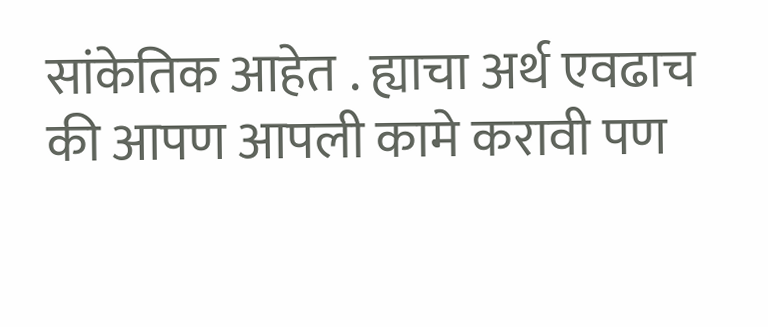सांकेतिक आहेत . ह्याचा अर्थ एवढाच की आपण आपली कामे करावी पण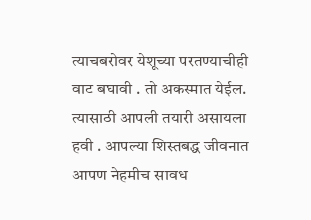त्याचबरोवर येशूच्या परतण्याचीही वाट बघावी . तो अकस्मात येईल. त्यासाठी आपली तयारी असायला हवी . आपल्या शिस्तबद्ध जीवनात आपण नेहमीच सावध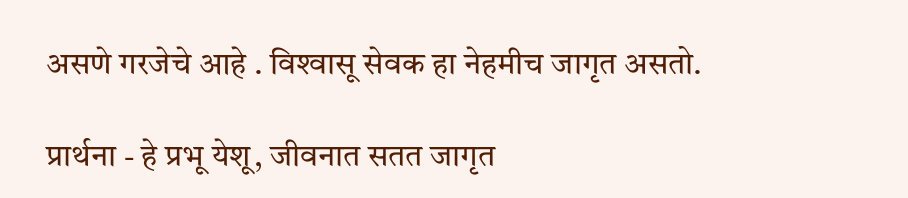असणे गरजेचे आहे . विश्‍वासू सेवक हा नेहमीच जागृत असतो.

प्रार्थना - हे प्रभू येशू, जीवनात सतत जागृत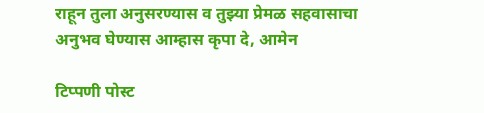राहून तुला अनुसरण्यास व तुझ्या प्रेमळ सहवासाचा अनुभव घेण्यास आम्हास कृपा दे, आमेन

टिप्पणी पोस्ट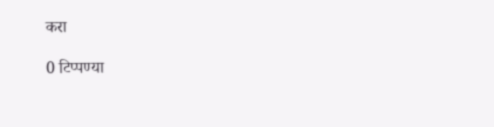करा

0 टिप्पण्या